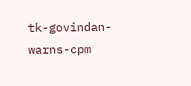tk-govindan-warns-cpm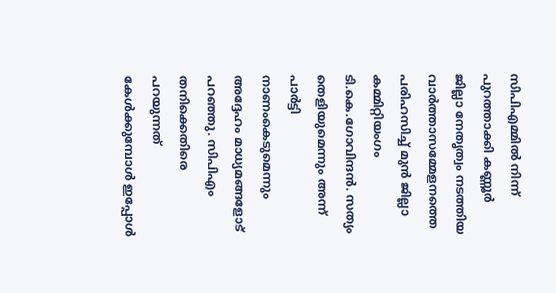സിപിഎമ്മില്‍ നിന്ന് പുറത്താക്കി കണ്ണൂര്‍ ജില്ലാ നേതൃത്വം നടത്തിയ വാര്‍ത്താസമ്മേളനത്തെ പരിഹസിച്ച് മുന്‍ ജില്ലാ കമ്മിറ്റിയംഗം ടി.കെ.ഗോവിന്ദന്‍. സത്യം തെളിയുമെന്നും അന്ന് പാര്‍ട്ടി നാണംകെടുമെന്നും അദ്ദേഹം മാധ്യമങ്ങളോട് പറഞ്ഞു. സിപിഎം തനിക്കെതിരെ പറയുന്നത് കേള്‍ക്കുമ്പോള്‍ ഇപ്പോള്‍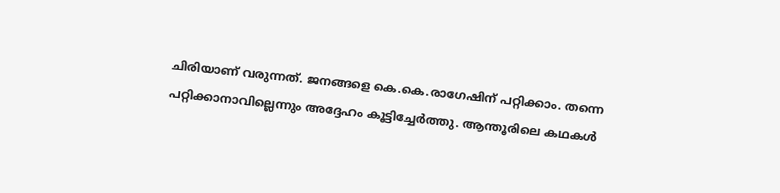ചിരിയാണ് വരുന്നത്. ജനങ്ങളെ കെ.കെ.രാഗേഷിന് പറ്റിക്കാം. തന്നെ പറ്റിക്കാനാവില്ലെന്നും അദ്ദേഹം കൂട്ടിച്ചേര്‍ത്തു. ആന്തൂരിലെ കഥകള്‍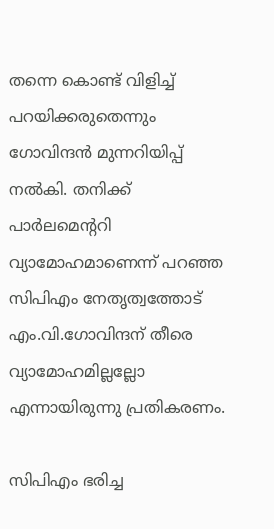തന്നെ കൊണ്ട് വിളിച്ച് പറയിക്കരുതെന്നും ഗോവിന്ദന്‍ മുന്നറിയിപ്പ് നല്‍കി. തനിക്ക് പാര്‍ലമെന്‍ററി  വ്യാമോഹമാണെന്ന് പറഞ്ഞ സിപിഎം നേതൃത്വത്തോട് എം.വി.ഗോവിന്ദന് തീരെ വ്യാമോഹമില്ലല്ലോ എന്നായിരുന്നു പ്രതികരണം.

സിപിഎം ഭരിച്ച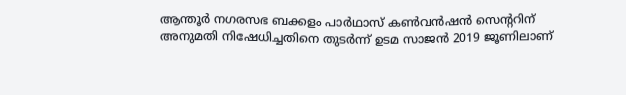ആന്തൂര്‍ നഗരസഭ ബക്കളം പാര്‍ഥാസ് കണ്‍വന്‍ഷന്‍ സെന്‍ററിന് അനുമതി നിഷേധിച്ചതിനെ തുടര്‍ന്ന് ഉടമ സാജന്‍ 2019 ജൂണിലാണ്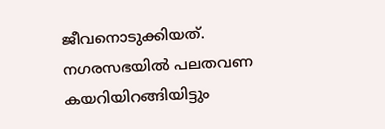ജീവനൊടുക്കിയത്. നഗരസഭയില്‍ പലതവണ കയറിയിറങ്ങിയിട്ടും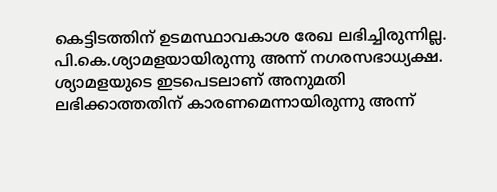കെട്ടിടത്തിന് ഉടമസ്ഥാവകാശ രേഖ ലഭിച്ചിരുന്നില്ല. പി.കെ.ശ്യാമളയായിരുന്നു അന്ന് നഗരസഭാധ്യക്ഷ. ശ്യാമളയുടെ ഇടപെടലാണ് അനുമതി ലഭിക്കാത്തതിന് കാരണമെന്നായിരുന്നു അന്ന്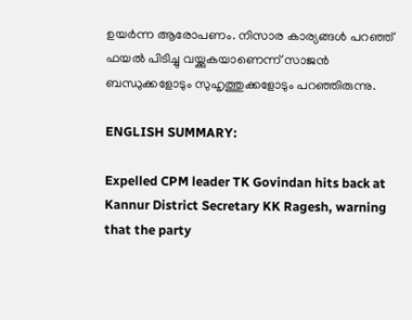ഉയര്‍ന്ന ആരോപണം. നിസാര കാര്യങ്ങള്‍ പറഞ്ഞ് ഫയല്‍ പിടിച്ചു വയ്ക്കുകയാണെന്ന് സാജന്‍ ബന്ധുക്കളോടും സുഹൃത്തുക്കളോടും പറഞ്ഞിരുന്നു.

ENGLISH SUMMARY:

Expelled CPM leader TK Govindan hits back at Kannur District Secretary KK Ragesh, warning that the party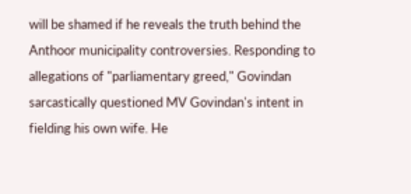will be shamed if he reveals the truth behind the Anthoor municipality controversies. Responding to allegations of "parliamentary greed," Govindan sarcastically questioned MV Govindan's intent in fielding his own wife. He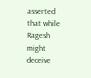asserted that while Ragesh might deceive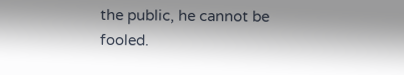the public, he cannot be fooled.